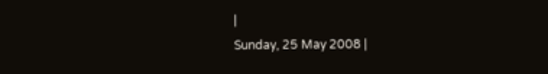|
Sunday, 25 May 2008 |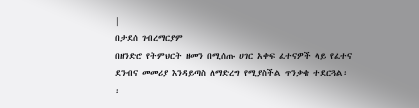|
በታደሰ ገብረማርያም
በዘንድሮ የትምህርት ዘመን በሚሰጡ ሀገር አቀፍ ፈተናዎች ላይ የፈተና ደንብና መመሪያ እንዳይጣስ ለማድረግ የሚያስችል ጥንቃቄ ተደርጓል፡፡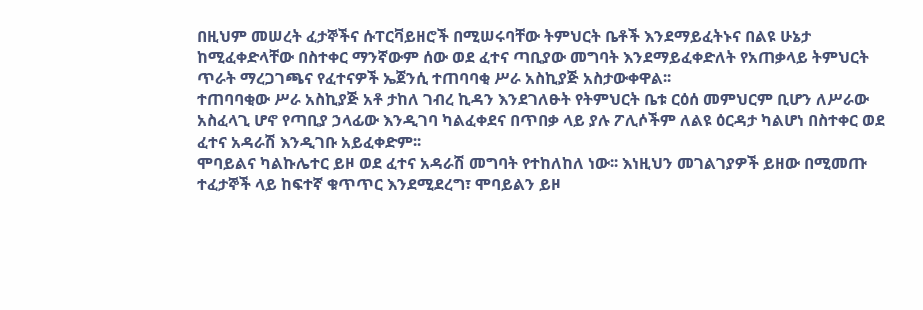በዚህም መሠረት ፈታኞችና ሱፐርቫይዘሮች በሚሠሩባቸው ትምህርት ቤቶች እንደማይፈትኑና በልዩ ሁኔታ ከሚፈቀድላቸው በስተቀር ማንኛውም ሰው ወደ ፈተና ጣቢያው መግባት እንደማይፈቀድለት የአጠቃላይ ትምህርት ጥራት ማረጋገጫና የፈተናዎች ኤጀንሲ ተጠባባቂ ሥራ አስኪያጅ አስታውቀዋል፡፡
ተጠባባቂው ሥራ አስኪያጅ አቶ ታከለ ገብረ ኪዳን እንደገለፁት የትምህርት ቤቱ ርዕሰ መምህርም ቢሆን ለሥራው አስፈላጊ ሆኖ የጣቢያ ኃላፊው እንዲገባ ካልፈቀደና በጥበቃ ላይ ያሉ ፖሊሶችም ለልዩ ዕርዳታ ካልሆነ በስተቀር ወደ ፈተና አዳራሽ እንዲገቡ አይፈቀድም፡፡
ሞባይልና ካልኩሌተር ይዞ ወደ ፈተና አዳራሽ መግባት የተከለከለ ነው፡፡ እነዚህን መገልገያዎች ይዘው በሚመጡ ተፈታኞች ላይ ከፍተኛ ቁጥጥር እንደሚደረግ፣ ሞባይልን ይዞ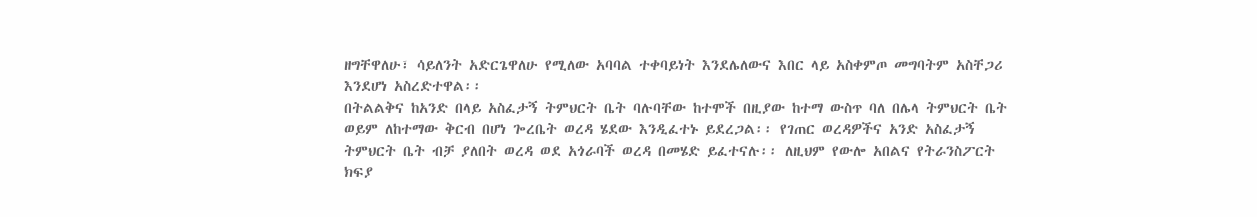ዘግቸዋለሁ፣ ሳይለንት አድርጌዋለሁ የሚለው አባባል ተቀባይነት እንደሌለውና እበር ላይ አስቀምጦ መግባትም አስቸጋሪ እንደሆነ አስረድተዋል፡፡
በትልልቅና ከአንድ በላይ አስፈታኝ ትምህርት ቤት ባሉባቸው ከተሞች በዚያው ከተማ ውስጥ ባለ በሌላ ትምህርት ቤት ወይም ለከተማው ቅርብ በሆነ ጐረቤት ወረዳ ሄደው እንዲፈተኑ ይደረጋል፡፡ የገጠር ወረዳዎችና አንድ አስፈታኝ ትምህርት ቤት ብቻ ያለበት ወረዳ ወደ አጎራባች ወረዳ በመሄድ ይፈተናሉ፡፡ ለዚህም የውሎ አበልና የትራንስፖርት ክፍያ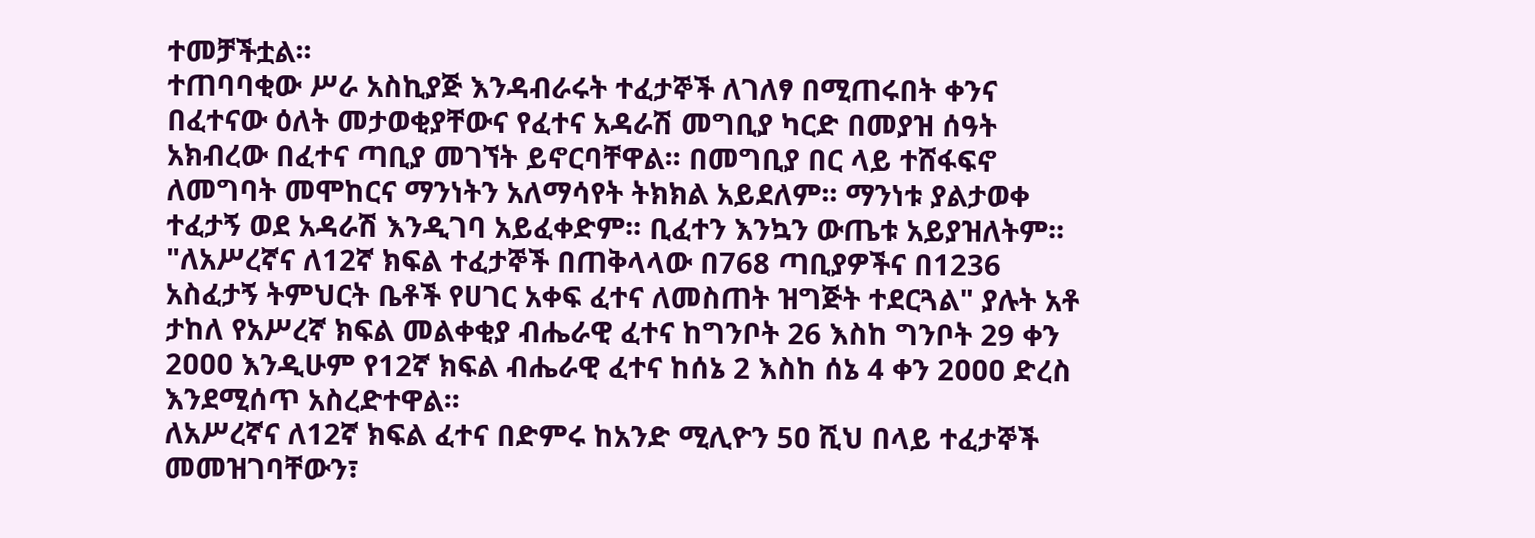ተመቻችቷል፡፡
ተጠባባቂው ሥራ አስኪያጅ እንዳብራሩት ተፈታኞች ለገለፃ በሚጠሩበት ቀንና በፈተናው ዕለት መታወቂያቸውና የፈተና አዳራሽ መግቢያ ካርድ በመያዝ ሰዓት አክብረው በፈተና ጣቢያ መገኘት ይኖርባቸዋል፡፡ በመግቢያ በር ላይ ተሸፋፍኖ ለመግባት መሞከርና ማንነትን አለማሳየት ትክክል አይደለም፡፡ ማንነቱ ያልታወቀ ተፈታኝ ወደ አዳራሽ እንዲገባ አይፈቀድም፡፡ ቢፈተን እንኳን ውጤቱ አይያዝለትም፡፡
"ለአሥረኛና ለ12ኛ ክፍል ተፈታኞች በጠቅላላው በ768 ጣቢያዎችና በ1236 አስፈታኝ ትምህርት ቤቶች የሀገር አቀፍ ፈተና ለመስጠት ዝግጅት ተደርጓል" ያሉት አቶ ታከለ የአሥረኛ ክፍል መልቀቂያ ብሔራዊ ፈተና ከግንቦት 26 እስከ ግንቦት 29 ቀን 2ዐዐዐ እንዲሁም የ12ኛ ክፍል ብሔራዊ ፈተና ከሰኔ 2 እስከ ሰኔ 4 ቀን 2ዐዐዐ ድረስ እንደሚሰጥ አስረድተዋል፡፡
ለአሥረኛና ለ12ኛ ክፍል ፈተና በድምሩ ከአንድ ሚሊዮን 5ዐ ሺህ በላይ ተፈታኞች መመዝገባቸውን፣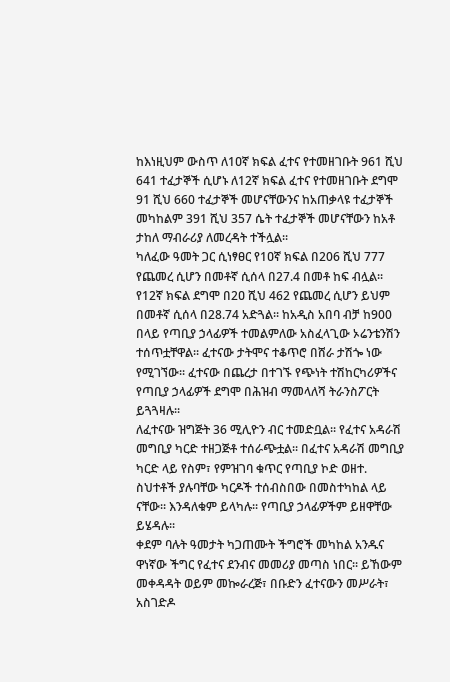ከእነዚህም ውስጥ ለ1ዐኛ ክፍል ፈተና የተመዘገቡት 961 ሺህ 641 ተፈታኞች ሲሆኑ ለ12ኛ ክፍል ፈተና የተመዘገቡት ደግሞ 91 ሺህ 660 ተፈታኞች መሆናቸውንና ከአጠቃላዩ ተፈታኞች መካከልም 391 ሺህ 357 ሴት ተፈታኞች መሆናቸውን ከአቶ ታከለ ማብራሪያ ለመረዳት ተችሏል፡፡
ካለፈው ዓመት ጋር ሲነፃፀር የ1ዐኛ ክፍል በ206 ሺህ 777 የጨመረ ሲሆን በመቶኛ ሲሰላ በ27.4 በመቶ ከፍ ብሏል፡፡ የ12ኛ ክፍል ደግሞ በ2ዐ ሺህ 462 የጨመረ ሲሆን ይህም በመቶኛ ሲሰላ በ28.74 አድጓል፡፡ ከአዲስ አበባ ብቻ ከ900 በላይ የጣቢያ ኃላፊዎች ተመልምለው አስፈላጊው ኦሬንቴንሽን ተሰጥቷቸዋል፡፡ ፈተናው ታትሞና ተቆጥሮ በሸራ ታሽጐ ነው የሚገኘው፡፡ ፈተናው በጨረታ በተገኙ የጭነት ተሽከርካሪዎችና የጣቢያ ኃላፊዎች ደግሞ በሕዝብ ማመላለሻ ትራንስፖርት ይጓጓዛሉ፡፡
ለፈተናው ዝግጅት 36 ሚሊዮን ብር ተመድቧል፡፡ የፈተና አዳራሽ መግቢያ ካርድ ተዘጋጅቶ ተሰራጭቷል፡፡ በፈተና አዳራሽ መግቢያ ካርድ ላይ የስም፣ የምዝገባ ቁጥር የጣቢያ ኮድ ወዘተ. ስህተቶች ያሉባቸው ካርዶች ተሰብስበው በመስተካከል ላይ ናቸው፡፡ እንዳለቁም ይላካሉ፡፡ የጣቢያ ኃላፊዎችም ይዘዋቸው ይሄዳሉ፡፡
ቀደም ባሉት ዓመታት ካጋጠሙት ችግሮች መካከል አንዱና ዋነኛው ችግር የፈተና ደንብና መመሪያ መጣስ ነበር፡፡ ይኸውም መቀዳዳት ወይም መኰራረጅ፣ በቡድን ፈተናውን መሥራት፣ አስገድዶ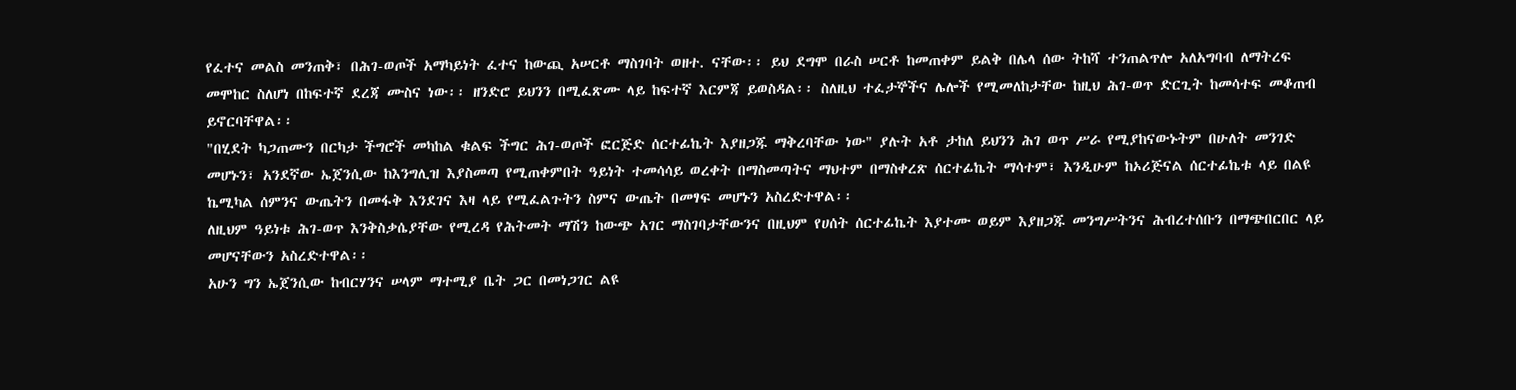የፈተና መልስ መንጠቅ፣ በሕገ-ወጦች አማካይነት ፈተና ከውጪ አሠርቶ ማስገባት ወዘተ. ናቸው፡፡ ይህ ደግሞ በራስ ሠርቶ ከመጠቀም ይልቅ በሌላ ሰው ትከሻ ተንጠልጥሎ አለአግባብ ለማትረፍ መሞከር ስለሆነ በከፍተኛ ደረጃ ሙስና ነው፡፡ ዘንድሮ ይህንን በሚፈጽሙ ላይ ከፍተኛ እርምጃ ይወስዳል፡፡ ስለዚህ ተፈታኞችና ሌሎች የሚመለከታቸው ከዚህ ሕገ-ወጥ ድርጊት ከመሳተፍ መቆጠብ ይኖርባቸዋል፡፡
"በሂደት ካጋጠሙን በርካታ ችግሮች መካከል ቁልፍ ችግር ሕገ-ወጦች ፎርጅድ ሰርተፊኬት እያዘጋጁ ማቅረባቸው ነው" ያሉት አቶ ታከለ ይህንን ሕገ ወጥ ሥራ የሚያከናውኑትም በሁለት መንገድ መሆኑን፣ አንደኛው ኤጀንሲው ከእንግሊዝ እያስመጣ የሚጠቀምበት ዓይነት ተመሳሳይ ወረቀት በማስመጣትና ማህተም በማስቀረጽ ሰርተፊኬት ማሳተም፣ እንዲሁም ከኦሪጅናል ሰርተፊኬቱ ላይ በልዩ ኬሚካል ሰምንና ውጤትን በመፋቅ እንደገና እዛ ላይ የሚፈልጉትን ስምና ውጤት በመፃፍ መሆኑን አስረድተዋል፡፡
ለዚህም ዓይነቱ ሕገ-ወጥ እንቅስቃሴያቸው የሚረዳ የሕትመት ማሽን ከውጭ አገር ማስገባታቸውንና በዚህም የሀሰት ሰርተፊኬት እያተሙ ወይም እያዘጋጁ መንግሥትንና ሕብረተሰቡን በማጭበርበር ላይ መሆናቸውን አስረድተዋል፡፡
አሁን ግን ኤጀንሲው ከብርሃንና ሠላም ማተሚያ ቤት ጋር በመነጋገር ልዩ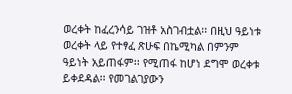ወረቀት ከፈረንሳይ ገዝቶ አስገብቷል፡፡ በዚህ ዓይነቱ ወረቀት ላይ የተፃፈ ጽሁፍ በኬሚካል በምንም ዓይነት አይጠፋም፡፡ የሚጠፋ ከሆነ ደግሞ ወረቀቱ ይቀደዳል፡፡ የመገልገያውን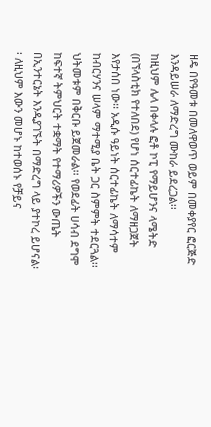ዘዴ በየዓመቱ በመለዋወጥ ወይም በመቀያየር ፎርጅድ እንዳይሠራ ለማድረግ ሙከራ ይደረጋል፡፡
ከዚህም ሌላ በቀላሉ ፎቶ ኮፒ የማይሆንና ላሜትድ (በኘላስቲክ የተለበደ) የሆነ ሰርተፊኬት ለማዘጋጀት እየታሰበ ነው፡፡ አዲሱ ዓይነት ሰርተፊኬት ለማሳተም ከብርሃንና ሠላም ማተሚያ ቤት ጋር ስምምት ተደርጓል፡፡ ህትመቱም በቅርቡ ይጀመራል፡፡ የወደፊት ሀሳብ ደግሞ ከፍተኛ ትምህርት ተቋማት የተማሪዎችን ውጤት በኢንተርኔት እንዲያገኙት በማድረግ ላይ ያተኮረ ይሆናል፡፡ ለዚህም እውን መሆኑ ከተወሰኑ የቻይና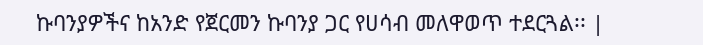ኩባንያዎችና ከአንድ የጀርመን ኩባንያ ጋር የሀሳብ መለዋወጥ ተደርጓል፡፡ |